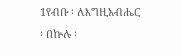1የብቡ ፡ ለእግዚአብሔር ፡ በኵሉ ፡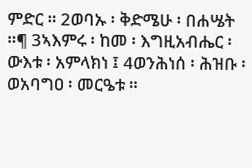ምድር ። 2ወባኡ ፡ ቅድሜሁ ፡ በሐሤት ።¶ 3ኣእምሩ ፡ ከመ ፡ እግዚአብሔር ፡ ውእቱ ፡ አምላክነ ፤ 4ወንሕነሰ ፡ ሕዝቡ ፡ ወአባግዐ ፡ መርዔቱ ።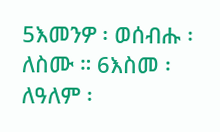5እመንዎ ፡ ወሰብሑ ፡ ለስሙ ። 6እስመ ፡ ለዓለም ፡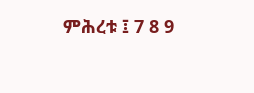ምሕረቱ ፤ 7 8 9